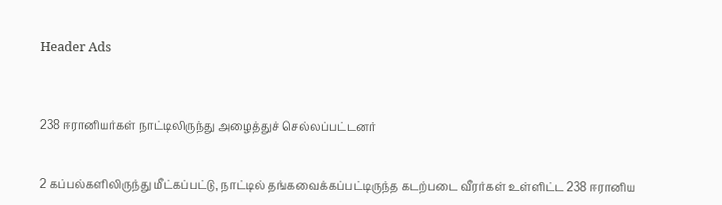Header Ads



238 ஈரானியர்கள் நாட்டிலிருந்து அழைத்துச் செல்லப்பட்டனர்


2 கப்பல்களிலிருந்து மீட்கப்பட்டு, நாட்டில் தங்கவைக்கப்பட்டிருந்த கடற்படை வீரர்கள் உள்ளிட்ட 238 ஈரானிய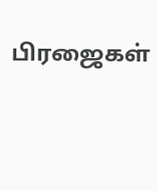பிரஜைகள்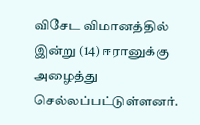விசேட விமானத்தில் இன்று (14) ஈரானுக்கு அழைத்து செல்லப்பட்டுள்ளனர்.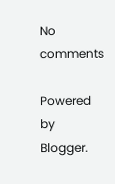No comments

Powered by Blogger.